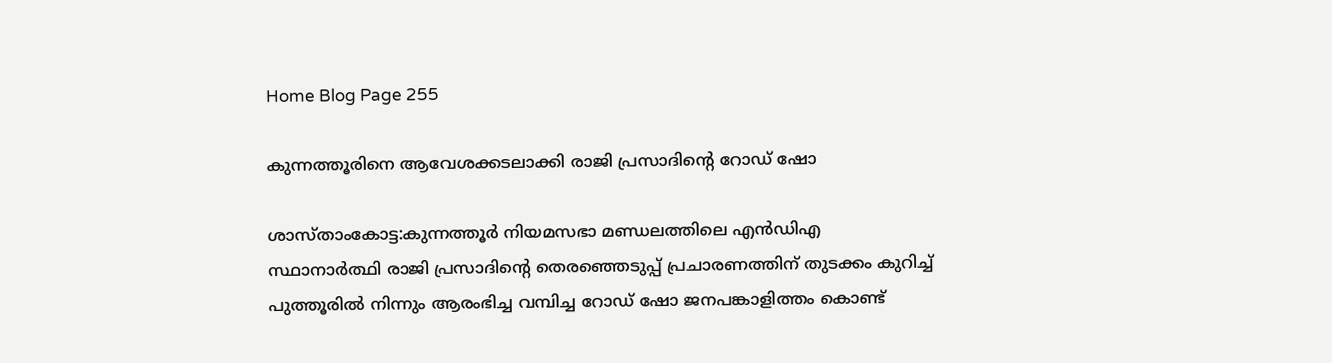Home Blog Page 255

കുന്നത്തൂരിനെ ആവേശക്കടലാക്കി രാജി പ്രസാദിൻ്റെ റോഡ് ഷോ

ശാസ്താംകോട്ട:കുന്നത്തൂർ നിയമസഭാ മണ്ഡലത്തിലെ എൻഡിഎ സ്ഥാനാർത്ഥി രാജി പ്രസാദിൻ്റെ തെരഞ്ഞെടുപ്പ് പ്രചാരണത്തിന് തുടക്കം കുറിച്ച് പുത്തൂരിൽ നിന്നും ആരംഭിച്ച വമ്പിച്ച റോഡ് ഷോ ജനപങ്കാളിത്തം കൊണ്ട്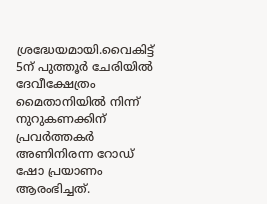ശ്രദ്ധേയമായി.വൈകിട്ട് 5ന് പുത്തൂർ ചേരിയിൽ ദേവീക്ഷേത്രം മൈതാനിയിൽ നിന്ന് നുറുകണക്കിന് പ്രവർത്തകർ അണിനിരന്ന റോഡ് ഷോ പ്രയാണം ആരംഭിച്ചത്.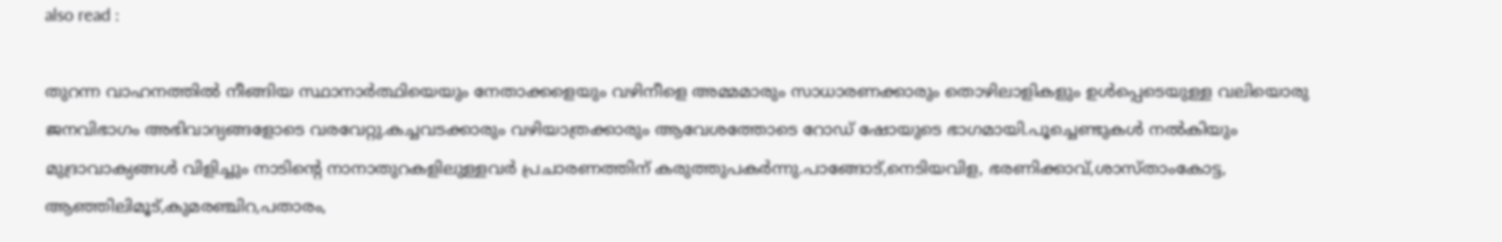also read :

തുറന്ന വാഹനത്തിൽ നീങ്ങിയ സ്ഥാനാർത്ഥിയെയും നേതാക്കളെയും വഴിനീളെ അമ്മമാരും സാധാരണക്കാരും തൊഴിലാളികളും ഉൾപ്പെടെയുള്ള വലിയൊരു ജനവിഭാഗം അഭിവാദ്യങ്ങളോടെ വരവേറ്റു.കച്ചവടക്കാരും വഴിയാത്രക്കാരും ആവേശത്തോടെ റോഡ് ഷോയുടെ ഭാഗമായി.പൂച്ചെണ്ടുകൾ നൽകിയും മുദ്രാവാക്യങ്ങൾ വിളിച്ചും നാടിന്റെ നാനാതുറകളിലുള്ളവർ പ്രചാരണത്തിന് കരുത്തുപകർന്നു.പാങ്ങോട്,നെടിയവിള, ഭരണിക്കാവ്,ശാസ്താംകോട്ട, ആഞ്ഞിലിമൂട്,കുമരഞ്ചിറ,പതാരം,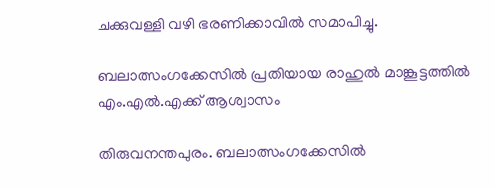ചക്കുവള്ളി വഴി ഭരണിക്കാവിൽ സമാപിച്ചു.

ബലാത്സംഗക്കേസിൽ പ്രതിയായ രാഹുൽ മാങ്കൂട്ടത്തിൽ എം.എൽ.എക്ക് ആശ്വാസം

തിരുവനന്തപുരം. ബലാത്സംഗക്കേസിൽ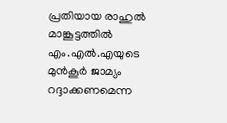പ്രതിയായ രാഹുൽ മാങ്കൂട്ടത്തിൽ എം.എൽ.എയുടെ മുൻകൂർ ജാമ്യം റദ്ദാക്കണമെന്ന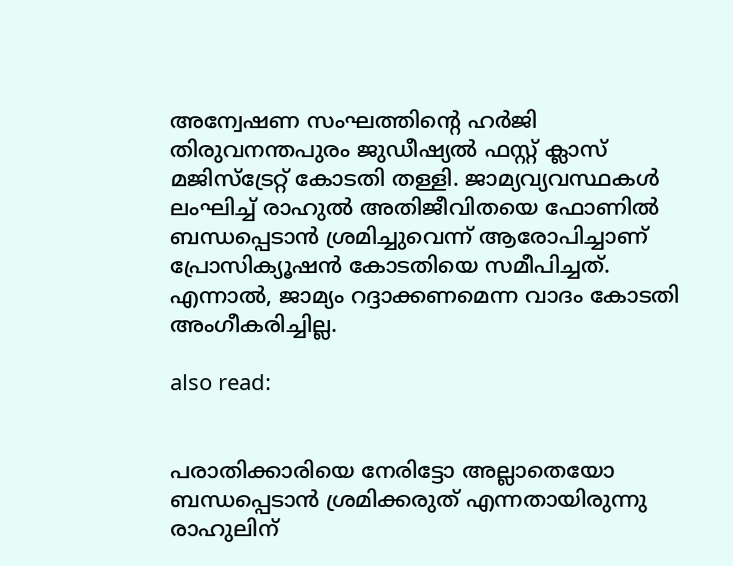അന്വേഷണ സംഘത്തിന്റെ ഹർജി തിരുവനന്തപുരം ജുഡീഷ്യൽ ഫസ്റ്റ് ക്ലാസ് മജിസ്‌ട്രേറ്റ് കോടതി തള്ളി. ജാമ്യവ്യവസ്ഥകൾ ലംഘിച്ച് രാഹുൽ അതിജീവിതയെ ഫോണിൽ ബന്ധപ്പെടാൻ ശ്രമിച്ചുവെന്ന് ആരോപിച്ചാണ് പ്രോസിക്യൂഷൻ കോടതിയെ സമീപിച്ചത്. എന്നാൽ, ജാമ്യം റദ്ദാക്കണമെന്ന വാദം കോടതി അംഗീകരിച്ചില്ല.

also read:


പരാതിക്കാരിയെ നേരിട്ടോ അല്ലാതെയോ ബന്ധപ്പെടാൻ ശ്രമിക്കരുത് എന്നതായിരുന്നു രാഹുലിന്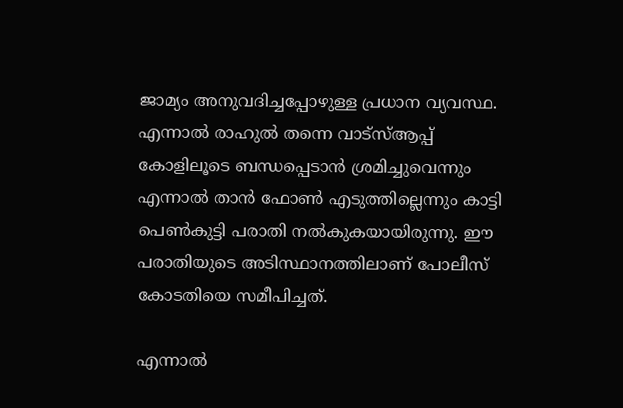ജാമ്യം അനുവദിച്ചപ്പോഴുള്ള പ്രധാന വ്യവസ്ഥ. എന്നാൽ രാഹുൽ തന്നെ വാട്‌സ്ആപ്പ് കോളിലൂടെ ബന്ധപ്പെടാൻ ശ്രമിച്ചുവെന്നും എന്നാൽ താൻ ഫോൺ എടുത്തില്ലെന്നും കാട്ടി പെൺകുട്ടി പരാതി നൽകുകയായിരുന്നു. ഈ പരാതിയുടെ അടിസ്ഥാനത്തിലാണ് പോലീസ് കോടതിയെ സമീപിച്ചത്.

എന്നാൽ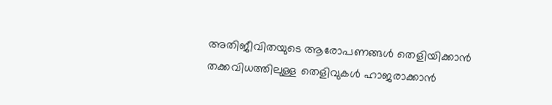അതിജീവിതയുടെ ആരോപണങ്ങൾ തെളിയിക്കാൻ തക്കവിധത്തിലുള്ള തെളിവുകൾ ഹാജരാക്കാൻ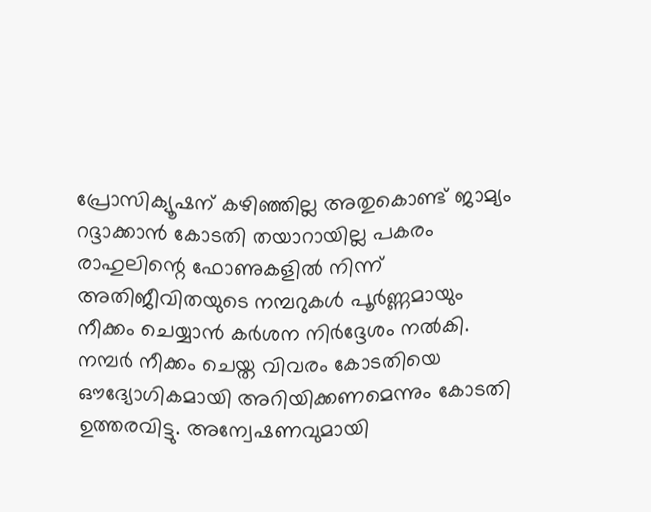പ്രോസിക്യൂഷന് കഴിഞ്ഞില്ല അതുകൊണ്ട് ജാമ്യം റദ്ദാക്കാൻ കോടതി തയാറായില്ല പകരം
രാഹുലിന്റെ ഫോണുകളിൽ നിന്ന് അതിജീവിതയുടെ നമ്പറുകൾ പൂർണ്ണമായും നീക്കം ചെയ്യാൻ കർശന നിർദ്ദേശം നൽകി.
നമ്പർ നീക്കം ചെയ്ത വിവരം കോടതിയെ ഔദ്യോഗികമായി അറിയിക്കണമെന്നും കോടതി ഉത്തരവിട്ടു. അന്വേഷണവുമായി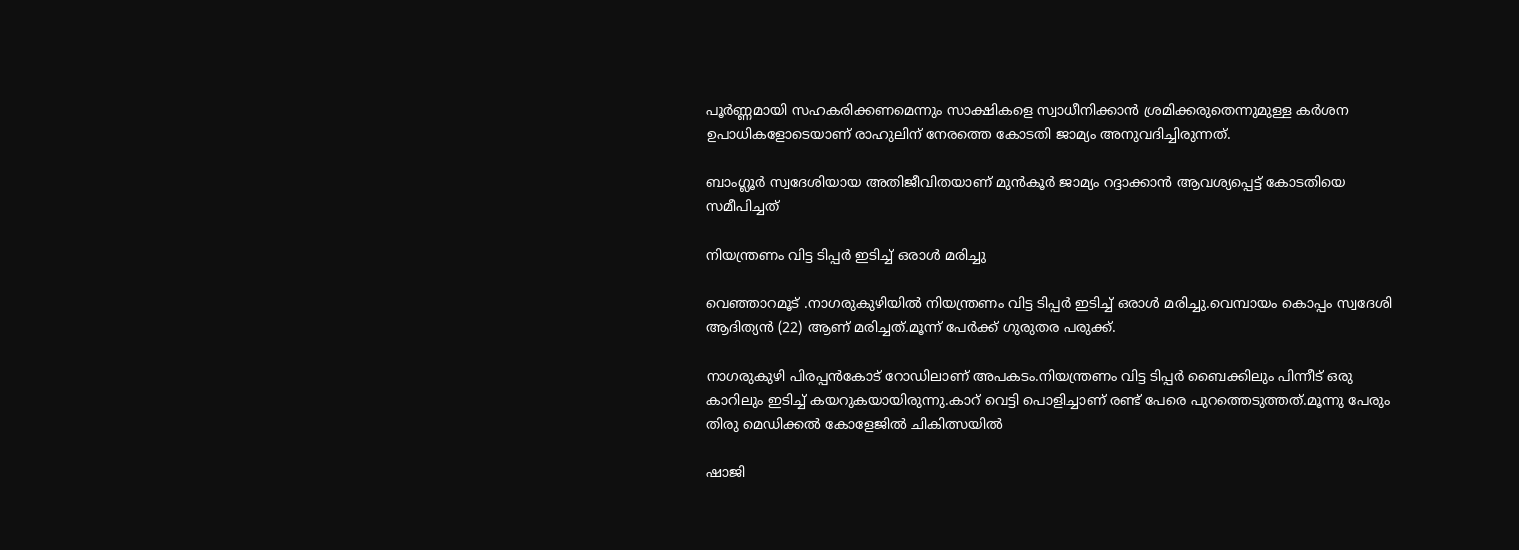പൂർണ്ണമായി സഹകരിക്കണമെന്നും സാക്ഷികളെ സ്വാധീനിക്കാൻ ശ്രമിക്കരുതെന്നുമുള്ള കർശന ഉപാധികളോടെയാണ് രാഹുലിന് നേരത്തെ കോടതി ജാമ്യം അനുവദിച്ചിരുന്നത്.

ബാംഗ്ലൂർ സ്വദേശിയായ അതിജീവിതയാണ് മുൻകൂർ ജാമ്യം റദ്ദാക്കാൻ ആവശ്യപ്പെട്ട് കോടതിയെ സമീപിച്ചത്

നിയന്ത്രണം വിട്ട ടിപ്പർ ഇടിച്ച് ഒരാൾ മരിച്ചു

വെഞ്ഞാറമൂട് .നാഗരുകുഴിയിൽ നിയന്ത്രണം വിട്ട ടിപ്പർ ഇടിച്ച് ഒരാൾ മരിച്ചു.വെമ്പായം കൊപ്പം സ്വദേശി ആദിത്യൻ (22) ആണ് മരിച്ചത്.മൂന്ന് പേർക്ക് ഗുരുതര പരുക്ക്.

നാഗരുകുഴി പിരപ്പൻകോട് റോഡിലാണ് അപകടം.നിയന്ത്രണം വിട്ട ടിപ്പർ ബൈക്കിലും പിന്നീട് ഒരു കാറിലും ഇടിച്ച് കയറുകയായിരുന്നു.കാറ് വെട്ടി പൊളിച്ചാണ് രണ്ട് പേരെ പുറത്തെടുത്തത്.മൂന്നു പേരും തിരു മെഡിക്കൽ കോളേജിൽ ചികിത്സയിൽ

ഷാജി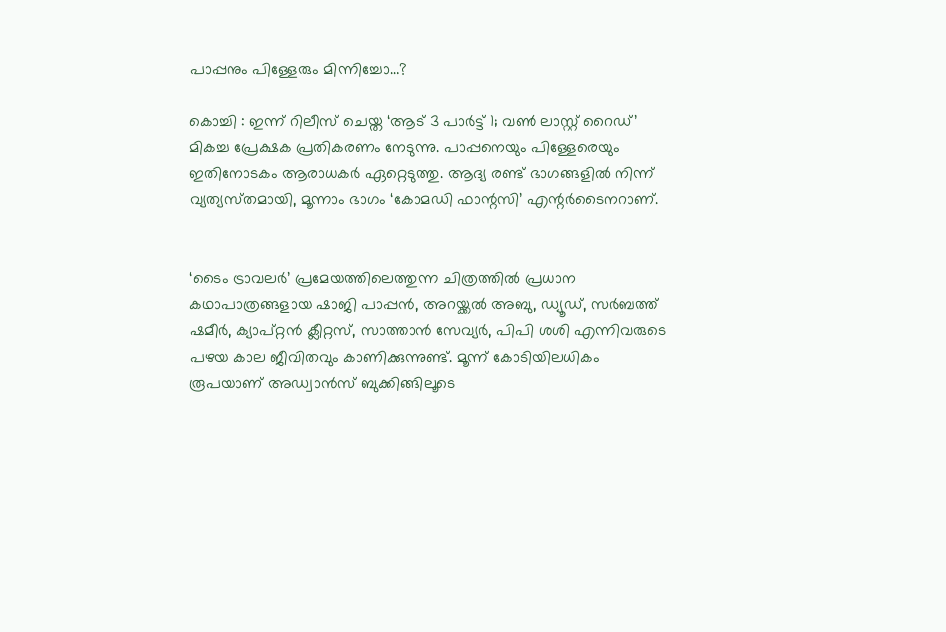പാപ്പനും പിള്ളേരും മിന്നിച്ചോ…?

കൊച്ചി : ഇന്ന് റിലീസ് ചെയ്ത ‘ആട് 3 പാര്‍ട്ട് 1; വണ്‍ ലാസ്റ്റ് റൈഡ്’ മികച്ച പ്രേക്ഷക പ്രതികരണം നേടുന്നു. പാപ്പനെയും പിള്ളേരെയും ഇതിനോടകം ആരാധകർ ഏറ്റെടുത്തു. ആദ്യ രണ്ട് ഭാഗങ്ങളിൽ നിന്ന് വ്യത്യസ്‍തമായി, മൂന്നാം ഭാഗം ‘കോമഡി ഫാന്റസി’ എന്റർടൈനറാണ്.


‘ടൈം ട്രാവലർ’ പ്രമേയത്തിലെത്തുന്ന ചിത്രത്തിൽ പ്രധാന കഥാപാത്രങ്ങളായ ഷാജി പാപ്പൻ, അറയ്ക്കൽ അബു, ഡ്യൂഡ്, സർബത്ത് ഷമീർ, ക്യാപ്റ്റൻ ക്ലീറ്റസ്, സാത്താൻ സേവ്യർ, പിപി ശശി എന്നിവരുടെ പഴയ കാല ജീവിതവും കാണിക്കുന്നുണ്ട്. മൂന്ന് കോടിയിലധികം രൂപയാണ് അഡ്വാൻസ് ബുക്കിങ്ങിലൂടെ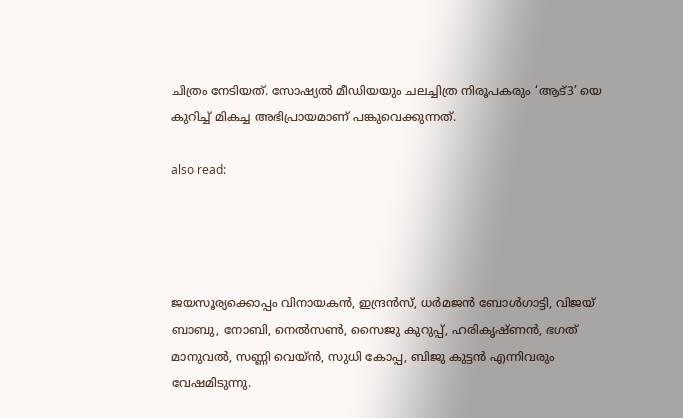ചിത്രം നേടിയത്. സോഷ്യൽ മീഡിയയും ചലച്ചിത്ര നിരൂപകരും ‘ആട്3’ യെ കുറിച്ച് മികച്ച അഭിപ്രായമാണ് പങ്കുവെക്കുന്നത്.

also read:




ജയസൂര്യക്കൊപ്പം വിനായകന്‍, ഇന്ദ്രന്‍സ്, ധര്‍മജന്‍ ബോള്‍ഗാട്ടി, വിജയ് ബാബു, നോബി, നെൽസൺ, സൈജു കുറുപ്പ്, ഹരികൃഷ്ണന്‍, ഭഗത് മാനുവല്‍, സണ്ണി വെയ്ന്‍, സുധി കോപ്പ, ബിജു കുട്ടന്‍ എന്നിവരും വേഷമിടുന്നു.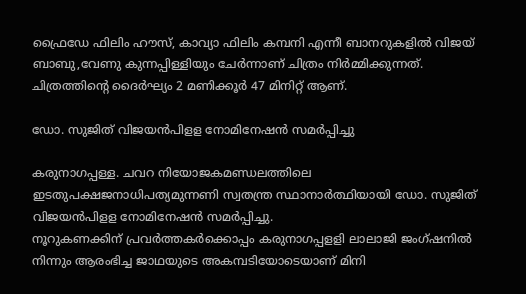ഫ്രൈഡേ ഫിലിം ഹൗസ്, കാവ്യാ ഫിലിം കമ്പനി എന്നീ ബാനറുകളിൽ വിജയ് ബാബു,വേണു കുന്നപ്പിള്ളിയും ചേര്‍ന്നാണ് ചിത്രം നിര്‍മ്മിക്കുന്നത്. ചിത്രത്തിന്റെ ദൈര്‍ഘ്യം 2 മണിക്കൂര്‍ 47 മിനിറ്റ് ആണ്.

ഡോ. സുജിത് വിജയന്‍പിളള നോമിനേഷന്‍ സമര്‍പ്പിച്ചു

കരുനാഗപ്പള്ള. ചവറ നിയോജകമണ്ഡലത്തിലെ ഇടതുപക്ഷജനാധിപത്യമുന്നണി സ്വതന്ത്ര സ്ഥാനാര്‍ത്ഥിയായി ഡോ. സുജിത് വിജയന്‍പിളള നോമിനേഷന്‍ സമര്‍പ്പിച്ചു.
നൂറുകണക്കിന് പ്രവര്‍ത്തകര്‍ക്കൊപ്പം കരുനാഗപ്പളളി ലാലാജി ജംഗ്ഷനില്‍ നിന്നും ആരംഭിച്ച ജാഥയുടെ അകമ്പടിയോടെയാണ് മിനി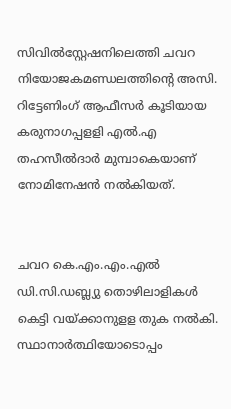സിവില്‍സ്റ്റേഷനിലെത്തി ചവറ നിയോജകമണ്ഡലത്തിന്‍റെ അസി. റിട്ടേണിംഗ് ആഫീസര്‍ കൂടിയായ കരുനാഗപ്പളളി എല്‍.എ തഹസീല്‍ദാര്‍ മുമ്പാകെയാണ് നോമിനേഷന്‍ നല്‍കിയത്.


ചവറ കെ.എം.എം.എല്‍ ഡി.സി.ഡബ്ല്യു തൊഴിലാളികള്‍ കെട്ടി വയ്ക്കാനുളള തുക നല്‍കി.
സ്ഥാനാര്‍ത്ഥിയോടൊപ്പം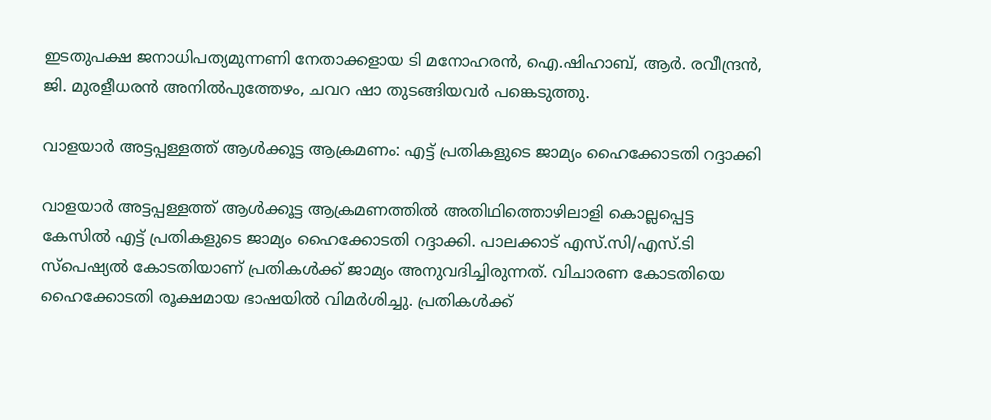ഇടതുപക്ഷ ജനാധിപത്യമുന്നണി നേതാക്കളായ ടി മനോഹരന്‍, ഐ.ഷിഹാബ്, ആര്‍. രവീന്ദ്രന്‍, ജി. മുരളീധരന്‍ അനില്‍പുത്തേഴം, ചവറ ഷാ തുടങ്ങിയവര്‍ പങ്കെടുത്തു.

വാളയാർ അട്ടപ്പള്ളത്ത് ആൾക്കൂട്ട ആക്രമണം: എട്ട് പ്രതികളുടെ ജാമ്യം ഹൈക്കോടതി റദ്ദാക്കി

വാളയാർ അട്ടപ്പള്ളത്ത് ആൾക്കൂട്ട ആക്രമണത്തിൽ അതിഥിത്തൊഴിലാളി കൊല്ലപ്പെട്ട കേസിൽ എട്ട് പ്രതികളുടെ ജാമ്യം ഹൈക്കോടതി റദ്ദാക്കി. പാലക്കാട് എസ്.സി/എസ്.ടി സ്പെഷ്യൽ കോടതിയാണ് പ്രതികൾക്ക് ജാമ്യം അനുവദിച്ചിരുന്നത്. വിചാരണ കോടതിയെ ഹൈക്കോടതി രൂക്ഷമായ ഭാഷയില്‍ വിമർശിച്ചു. പ്രതികൾക്ക്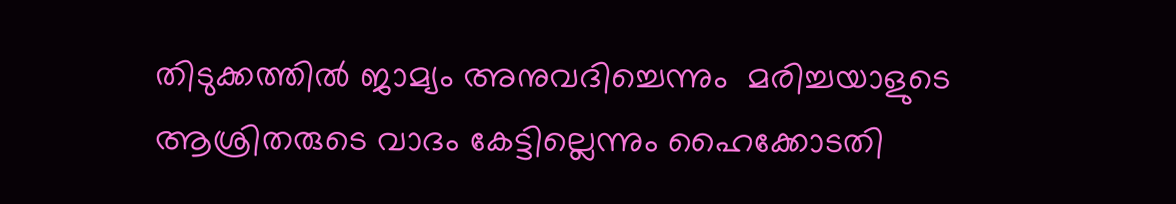തിടുക്കത്തിൽ ജാമ്യം അനുവദിച്ചെന്നും  മരിച്ചയാളുടെ ആശ്രിതരുടെ വാദം കേട്ടില്ലെന്നും ഹൈക്കോടതി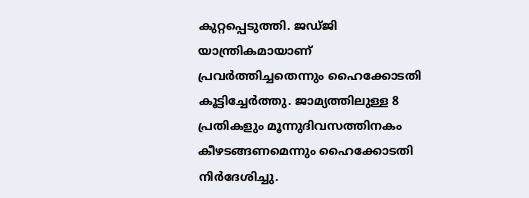കുറ്റപ്പെടുത്തി. ജഡ്ജി യാന്ത്രികമായാണ് പ്രവർത്തിച്ചതെന്നും ഹൈക്കോടതി കൂട്ടിച്ചേര്‍ത്തു. ജാമ്യത്തിലുള്ള 8 പ്രതികളും മൂന്നുദിവസത്തിനകം കീഴടങ്ങണമെന്നും ഹൈക്കോടതി നിര്‍ദേശിച്ചു.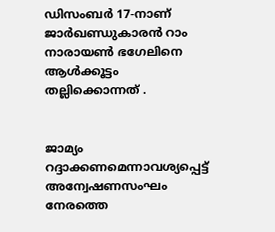ഡിസംബർ 17-നാണ് ജാർഖണ്ഡുകാരൻ റാം നാരായൺ ഭഗേലിനെ ആൾക്കൂട്ടം തല്ലിക്കൊന്നത് .


ജാമ്യം റദ്ദാക്കണമെന്നാവശ്യപ്പെട്ട് അന്വേഷണസംഘം നേരത്തെ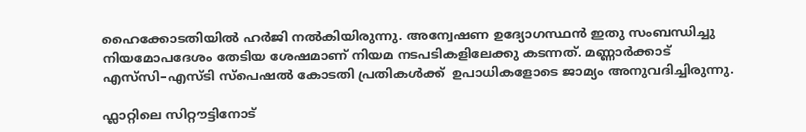ഹൈക്കോടതിയിൽ ഹർജി നൽകിയിരുന്നു. അന്വേഷണ ഉദ്യോഗസ്ഥൻ ഇതു സംബന്ധിച്ചു നിയമോപദേശം തേടിയ ശേഷമാണ് നിയമ നടപടികളിലേക്കു കടന്നത്. മണ്ണാർക്കാട് എസ്‌സി–എസ്ടി സ്പെഷൽ കോടതി പ്രതികൾക്ക്  ഉപാധികളോടെ ജാമ്യം അനുവദിച്ചിരുന്നു.

ഫ്ലാറ്റിലെ സിറ്റൗട്ടിനോട്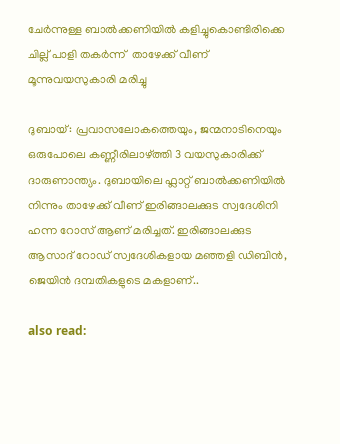ചേർന്നുള്ള ബാൽക്കണിയിൽ കളിച്ചുകൊണ്ടിരിക്കെ  ചില്ല് പാളി തകർന്ന്  താഴേക്ക് വീണ് മൂന്നുവയസുകാരി മരിച്ചു

ദുബായ്: പ്രവാസലോകത്തെയും, ജന്മനാടിനെയും ഒരുപോലെ കണ്ണീരിലാഴ്ത്തി 3 വയസുകാരിക്ക് ദാരുണാന്ത്യം. ദുബായിലെ ഫ്ലാറ്റ് ബാൽക്കണിയിൽ നിന്നും താഴേക്ക് വീണ് ഇരിങ്ങാലക്കുട സ്വദേശിനി ഹന്ന റോസ് ആണ് മരിച്ചത്. ഇരിങ്ങാലക്കുട ആസാദ് റോഡ് സ്വദേശികളായ മഞ്ഞളി ഡിബിൻ, ജെയിൻ ദമ്പതികളുടെ മകളാണ്..

also read: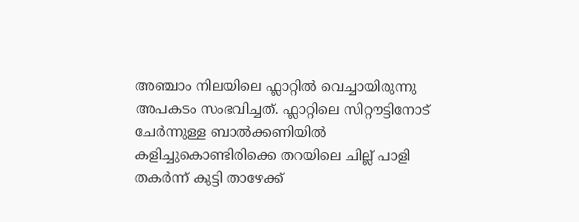അഞ്ചാം നിലയിലെ ഫ്ലാറ്റിൽ വെച്ചായിരുന്നു അപകടം സംഭവിച്ചത്. ഫ്ലാറ്റിലെ സിറ്റൗട്ടിനോട് ചേർന്നുള്ള ബാൽക്കണിയിൽ കളിച്ചുകൊണ്ടിരിക്കെ തറയിലെ ചില്ല് പാളി തകർന്ന് കുട്ടി താഴേക്ക്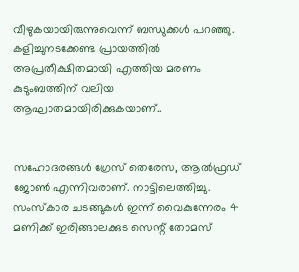വീഴുകയായിരുന്നുവെന്ന് ബന്ധുക്കൾ പറഞ്ഞു. കളിച്ചുനടക്കേണ്ട പ്രായത്തിൽ അപ്രതീക്ഷിതമായി എത്തിയ മരണം കുടുംബത്തിന് വലിയ ആഘാതമായിരിക്കുകയാണ്..


സഹോദരങ്ങൾ ഗ്രേസ് തെരേസ, ആൽഫ്രഡ് ജോൺ എന്നിവരാണ്. നാട്ടിലെത്തിച്ചു. സംസ്‌കാര ചടങ്ങുകൾ ഇന്ന് വൈകുന്നേരം 4 മണിക്ക് ഇരിങ്ങാലക്കുട സെന്റ് തോമസ്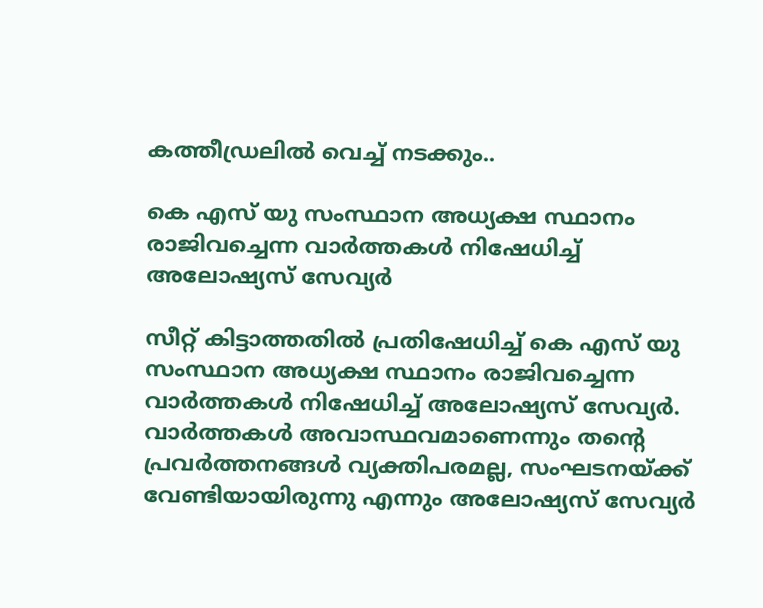കത്തീഡ്രലിൽ വെച്ച് നടക്കും..

കെ എസ് യു സംസ്ഥാന അധ്യക്ഷ സ്ഥാനം രാജിവച്ചെന്ന വാര്‍ത്തകള്‍ നിഷേധിച്ച് അലോഷ്യസ് സേവ്യര്‍

സീറ്റ് കിട്ടാത്തതില്‍ പ്രതിഷേധിച്ച് കെ എസ് യു സംസ്ഥാന അധ്യക്ഷ സ്ഥാനം രാജിവച്ചെന്ന വാര്‍ത്തകള്‍ നിഷേധിച്ച് അലോഷ്യസ് സേവ്യര്‍. വാര്‍ത്തകള്‍ അവാസ്ഥവമാണെന്നും തന്റെ പ്രവര്‍ത്തനങ്ങള്‍ വ്യക്തിപരമല്ല, സംഘടനയ്ക്ക് വേണ്ടിയായിരുന്നു എന്നും അലോഷ്യസ് സേവ്യര്‍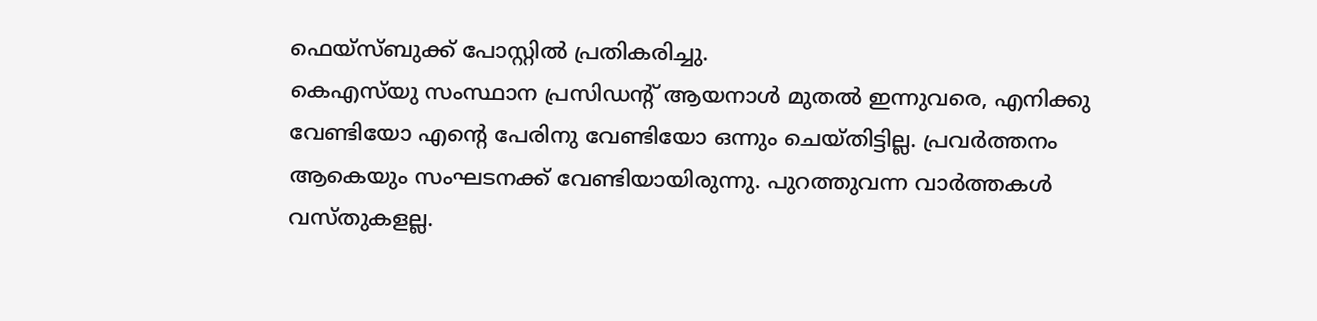ഫെയ്‌സ്ബുക്ക് പോസ്റ്റില്‍ പ്രതികരിച്ചു.
കെഎസ്‌യു സംസ്ഥാന പ്രസിഡന്റ് ആയനാള്‍ മുതല്‍ ഇന്നുവരെ, എനിക്കു വേണ്ടിയോ എന്റെ പേരിനു വേണ്ടിയോ ഒന്നും ചെയ്തിട്ടില്ല. പ്രവര്‍ത്തനം ആകെയും സംഘടനക്ക് വേണ്ടിയായിരുന്നു. പുറത്തുവന്ന വാര്‍ത്തകള്‍ വസ്തുകളല്ല.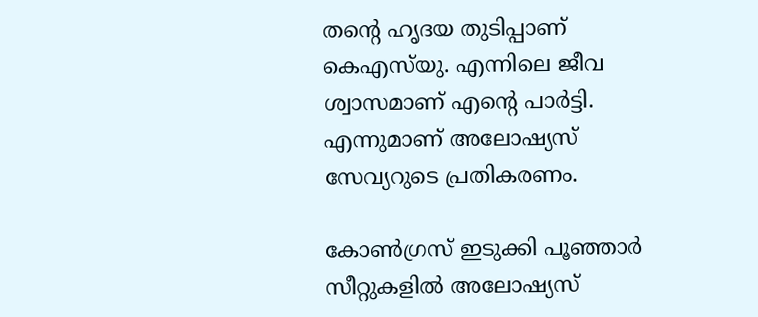തന്റെ ഹൃദയ തുടിപ്പാണ് കെഎസ്‌യു. എന്നിലെ ജീവ ശ്വാസമാണ് എന്റെ പാര്‍ട്ടി. എന്നുമാണ് അലോഷ്യസ് സേവ്യറുടെ പ്രതികരണം.

കോണ്‍ഗ്രസ് ഇടുക്കി പൂഞ്ഞാര്‍ സീറ്റുകളില്‍ അലോഷ്യസ്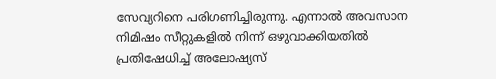സേവ്യറിനെ പരിഗണിച്ചിരുന്നു. എന്നാല്‍ അവസാന നിമിഷം സീറ്റുകളില്‍ നിന്ന് ഒഴുവാക്കിയതില്‍ പ്രതിഷേധിച്ച് അലോഷ്യസ്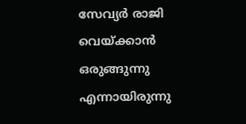സേവ്യര്‍ രാജി വെയ്ക്കാന്‍ ഒരുങ്ങുന്നു എന്നായിരുന്നു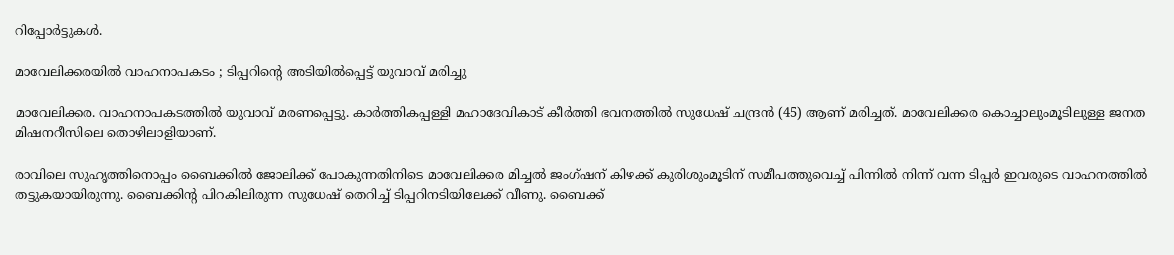റിപ്പോര്‍ട്ടുകള്‍.

മാവേലിക്കരയിൽ വാഹനാപകടം ; ടിപ്പറിന്റെ അടിയിൽപ്പെട്ട് യുവാവ് മരിച്ചു

മാവേലിക്കര. വാഹനാപകടത്തിൽ യുവാവ് മരണപ്പെട്ടു. കാർത്തികപ്പള്ളി മഹാദേവികാട് കീർത്തി ഭവനത്തിൽ സുധേഷ് ചന്ദ്രൻ (45) ആണ് മരിച്ചത്. മാവേലിക്കര കൊച്ചാലുംമൂടിലുള്ള ജനത മിഷനറീസിലെ തൊഴിലാളിയാണ്.

രാവിലെ സുഹൃത്തിനൊപ്പം ബൈക്കിൽ ജോലിക്ക് പോകുന്നതിനിടെ മാവേലിക്കര മിച്ചൽ ജംഗ്ഷന് കിഴക്ക് കുരിശുംമൂടിന് സമീപത്തുവെച്ച് പിന്നിൽ നിന്ന് വന്ന ടിപ്പർ ഇവരുടെ വാഹനത്തിൽ തട്ടുകയായിരുന്നു. ബൈക്കിന്റ പിറകിലിരുന്ന സുധേഷ്‌ തെറിച്ച് ടിപ്പറിനടിയിലേക്ക് വീണു. ബൈക്ക്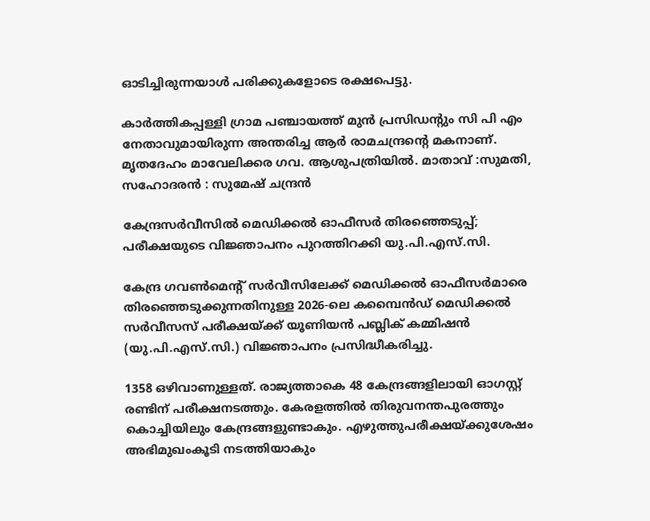ഓടിച്ചിരുന്നയാൾ പരിക്കുകളോടെ രക്ഷപെട്ടു.

കാർത്തികപ്പള്ളി ഗ്രാമ പഞ്ചായത്ത്‌ മുൻ പ്രസിഡന്റും സി പി എം നേതാവുമായിരുന്ന അന്തരിച്ച ആർ രാമചന്ദ്രന്റെ മകനാണ്. മൃതദേഹം മാവേലിക്കര ഗവ. ആശുപത്രിയിൽ. മാതാവ് :സുമതി, സഹോദരൻ : സുമേഷ് ചന്ദ്രൻ

കേന്ദ്രസർവീസിൽ മെഡിക്കൽ ഓഫീസർ തിരഞ്ഞെടുപ്പ്; പരീക്ഷയുടെ വിജ്ഞാപനം പുറത്തിറക്കി യു.പി.എസ്.സി.

കേന്ദ്ര ഗവൺമെന്റ് സർവീസിലേക്ക് മെഡിക്കൽ ഓഫീസർമാരെ തിരഞ്ഞെടുക്കുന്നതിനുള്ള 2026-ലെ കമ്പൈൻഡ് മെഡിക്കൽ സർവീസസ് പരീക്ഷയ്ക്ക് യൂണിയൻ പബ്ലിക് കമ്മിഷൻ (യു.പി.എസ്.സി.) വിജ്ഞാപനം പ്രസിദ്ധീകരിച്ചു.

1358 ഒഴിവാണുള്ളത്. രാജ്യത്താകെ 48 കേന്ദ്രങ്ങളിലായി ഓഗസ്റ്റ് രണ്ടിന് പരീക്ഷനടത്തും. കേരളത്തിൽ തിരുവനന്തപുരത്തും കൊച്ചിയിലും കേന്ദ്രങ്ങളുണ്ടാകും. എഴുത്തുപരീക്ഷയ്ക്കുശേഷം അഭിമുഖംകൂടി നടത്തിയാകും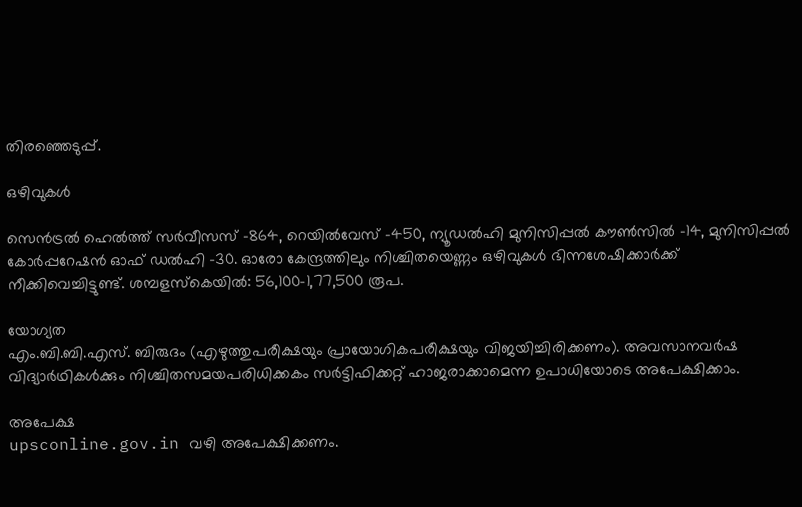തിരഞ്ഞെടുപ്പ്.

ഒഴിവുകൾ

സെൻട്രൽ ഹെൽത്ത് സർവീസസ് -864, റെയിൽവേസ് -450, ന്യൂഡൽഹി മുനിസിപ്പൽ കൗൺസിൽ -14, മുനിസിപ്പൽ കോർപ്പറേഷൻ ഓഫ് ഡൽഹി -30. ഓരോ കേന്ദ്രത്തിലും നിശ്ചിതയെണ്ണം ഒഴിവുകൾ ഭിന്നശേഷിക്കാർക്ക് നീക്കിവെച്ചിട്ടുണ്ട്. ശമ്പളസ്‌കെയിൽ: 56,100-1,77,500 രൂപ.

യോഗ്യത
എം.ബി.ബി.എസ്. ബിരുദം (എഴുത്തുപരീക്ഷയും പ്രായോഗികപരീക്ഷയും വിജയിച്ചിരിക്കണം). അവസാനവർഷ വിദ്യാർഥികൾക്കും നിശ്ചിതസമയപരിധിക്കകം സർട്ടിഫിക്കറ്റ് ഹാജരാക്കാമെന്ന ഉപാധിയോടെ അപേക്ഷിക്കാം.

അപേക്ഷ
upsconline.gov.in വഴി അപേക്ഷിക്കണം.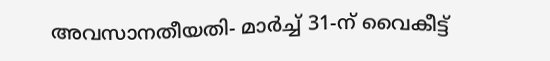അവസാനതീയതി- മാർച്ച് 31-ന് വൈകീട്ട്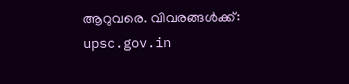ആറുവരെ. വിവരങ്ങൾക്ക്: upsc.gov.in